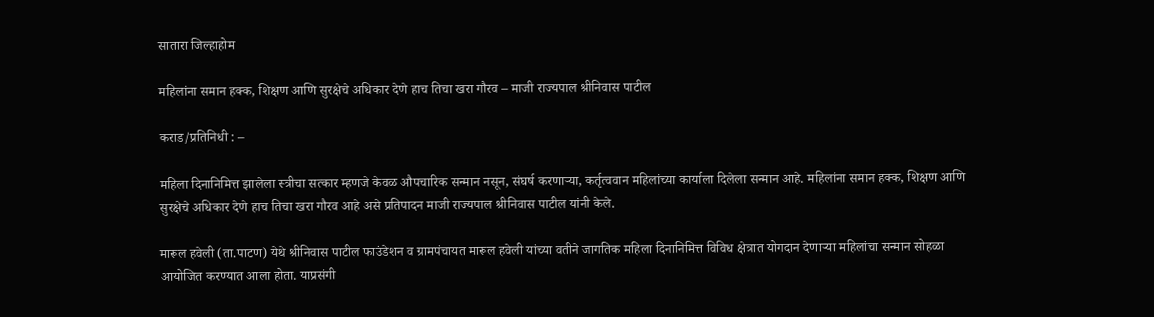सातारा जिल्हाहोम

महिलांना समान हक्क, शिक्षण आणि सुरक्षेचे अधिकार देणे हाच तिचा खरा गौरव – माजी राज्यपाल श्रीनिवास पाटील

कराड/प्रतिनिधी : –

महिला दिनानिमित्त झालेला स्त्रीचा सत्कार म्हणजे केवळ औपचारिक सन्मान नसून, संघर्ष करणाऱ्या, कर्तृत्ववान महिलांच्या कार्याला दिलेला सन्मान आहे. महिलांना समान हक्क, शिक्षण आणि सुरक्षेचे अधिकार देणे हाच तिचा खरा गौरव आहे असे प्रतिपादन माजी राज्यपाल श्रीनिवास पाटील यांनी केले.

मारूल हवेली (ता.पाटण) येथे श्रीनिवास पाटील फाउंडेशन व ग्रामपंचायत मारूल हवेली यांच्या वतीने जागतिक महिला दिनानिमित्त विविध क्षेत्रात योगदान देणाऱ्या महिलांचा सन्मान सोहळा आयोजित करण्यात आला होता. याप्रसंगी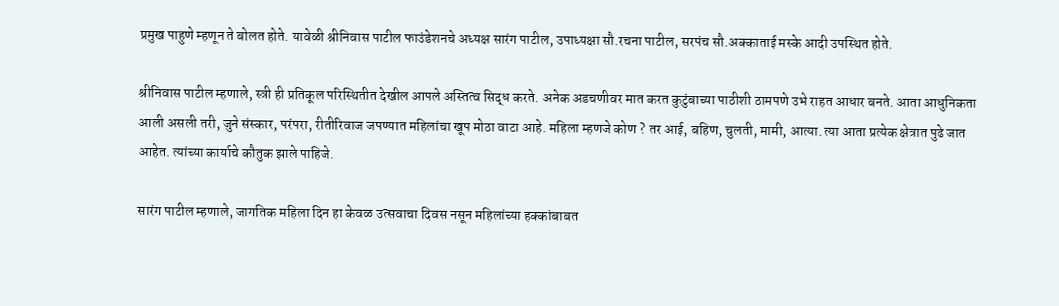प्रमुख पाहुणे म्हणून ते बोलत होते. यावेळी श्रीनिवास पाटील फाउंडेशनचे अध्यक्ष सारंग पाटील, उपाध्यक्षा सौ.रचना पाटील, सरपंच सौ.अक्काताई मस्के आदी उपस्थित होते.

श्रीनिवास पाटील म्हणाले, स्त्री ही प्रतिकूल परिस्थितीत देखील आपले अस्तित्व सिद्ध करते. अनेक अडचणीवर मात करत कुटुंबाच्या पाठीशी ठामपणे उभे राहत आधार बनते. आता आधुनिकता आली असली तरी, जुने संस्कार, परंपरा, रीतीरिवाज जपण्यात महिलांचा खूप मोठा वाटा आहे. महिला म्हणजे कोण ? तर आई, बहिण, चुलती, मामी, आत्या. त्या आता प्रत्येक क्षेत्रात पुढे जात आहेत. त्यांच्या कार्याचे कौतुक झाले पाहिजे.

सारंग पाटील म्हणाले, जागतिक महिला दिन हा केवळ उत्सवाचा दिवस नसून महिलांच्या हक्कांबाबत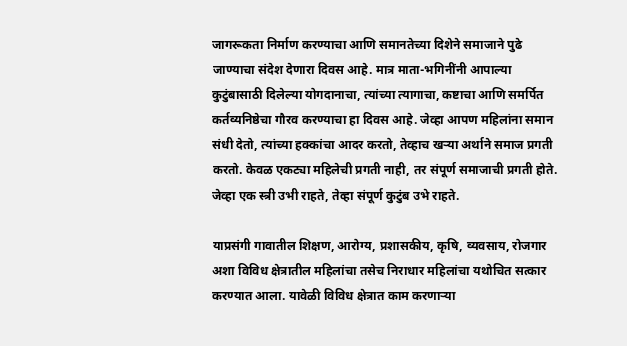जागरूकता निर्माण करण्याचा आणि समानतेच्या दिशेने समाजाने पुढे जाण्याचा संदेश देणारा दिवस आहे. मात्र माता-भगिनींनी आपाल्या कुटुंबासाठी दिलेल्या योगदानाचा, त्यांच्या त्यागाचा, कष्टाचा आणि समर्पित कर्तव्यनिष्ठेचा गौरव करण्याचा हा दिवस आहे. जेव्हा आपण महिलांना समान संधी देतो, त्यांच्या हक्कांचा आदर करतो, तेव्हाच खऱ्या अर्थाने समाज प्रगती करतो. केवळ एकट्या महिलेची प्रगती नाही, तर संपूर्ण समाजाची प्रगती होते. जेव्हा एक स्त्री उभी राहते, तेव्हा संपूर्ण कुटुंब उभे राहते.

याप्रसंगी गावातील शिक्षण, आरोग्य, प्रशासकीय, कृषि, व्यवसाय, रोजगार अशा विविध क्षेत्रातील महिलांचा तसेच निराधार महिलांचा यथोचित सत्कार करण्यात आला. यावेळी विविध क्षेत्रात काम करणाऱ्या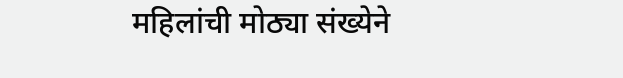महिलांची मोठ्या संख्येने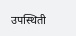उपस्थिती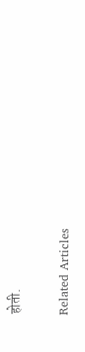होती.

Related Articles